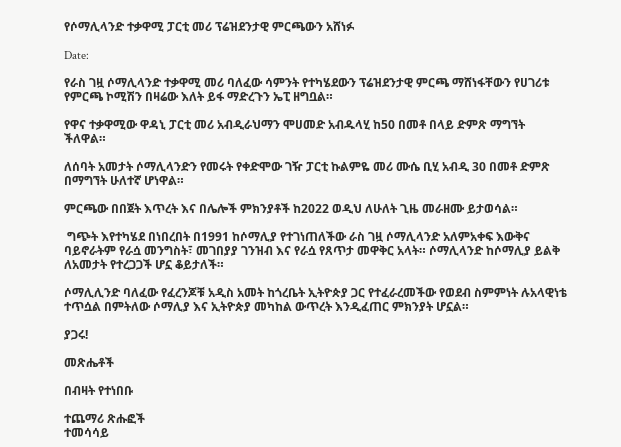የሶማሊላንድ ተቃዋሚ ፓርቲ መሪ ፕሬዝደንታዊ ምርጫውን አሸነፉ

Date:

የራስ ገዟ ሶማሊላንድ ተቃዋሚ መሪ ባለፈው ሳምንት የተካሄደውን ፕሬዝደንታዊ ምርጫ ማሸነፋቸውን የሀገሪቱ የምርጫ ኮሚሽን በዛሬው እለት ይፋ ማድረጉን ኤፒ ዘግቧል።

የዋና ተቃዋሚው ዋዳኒ ፓርቲ መሪ አብዲራህማን ሞሀመድ አብዱላሂ ከ50 በመቶ በላይ ድምጽ ማግኘት ችለዋል።

ለሰባት አመታት ሶማሊላንድን የመሩት የቀድሞው ገዥ ፓርቲ ኩልምዬ መሪ ሙሴ ቢሂ አብዲ 30 በመቶ ድምጽ በማግኘት ሁለተኛ ሆነዋል።

ምርጫው በበጀት እጥረት እና በሌሎች ምክንያቶች ከ2022 ወዲህ ለሁለት ጊዜ መራዘሙ ይታወሳል።

 ግጭት እየተካሄደ በነበረበት በ1991 ከሶማሊያ የተገነጠለችው ራስ ገዟ ሶማሊላንድ አለምአቀፍ እውቅና ባይኖራትም የራሷ መንግስት፣ መገበያያ ገንዝብ እና የራሷ የጸጥታ መዋቅር አላት። ሶማሊላንድ ከሶማሊያ ይልቅ ለአመታት የተረጋጋች ሆኗ ቆይታለች።

ሶማሊሊንድ ባለፈው የፈረንጆቹ አዲስ አመት ከጎረቤት ኢትዮጵያ ጋር የተፈራረመችው የወደብ ስምምነት ሉአላዊነቴ ተጥሷል በምትለው ሶማሊያ እና ኢትዮጵያ መካከል ውጥረት እንዲፈጠር ምክንያት ሆኗል።

ያጋሩ!

መጽሔቶች

በብዛት የተነበቡ

ተጨማሪ ጽሑፎች
ተመሳሳይ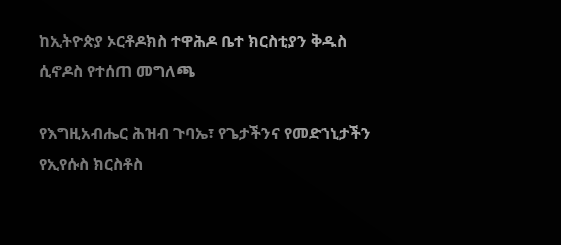ከኢትዮጵያ ኦርቶዶክስ ተዋሕዶ ቤተ ክርስቲያን ቅዱስ ሲኖዶስ የተሰጠ መግለጫ

የእግዚአብሔር ሕዝብ ጉባኤ፣ የጌታችንና የመድኀኒታችን የኢየሱስ ክርስቶስ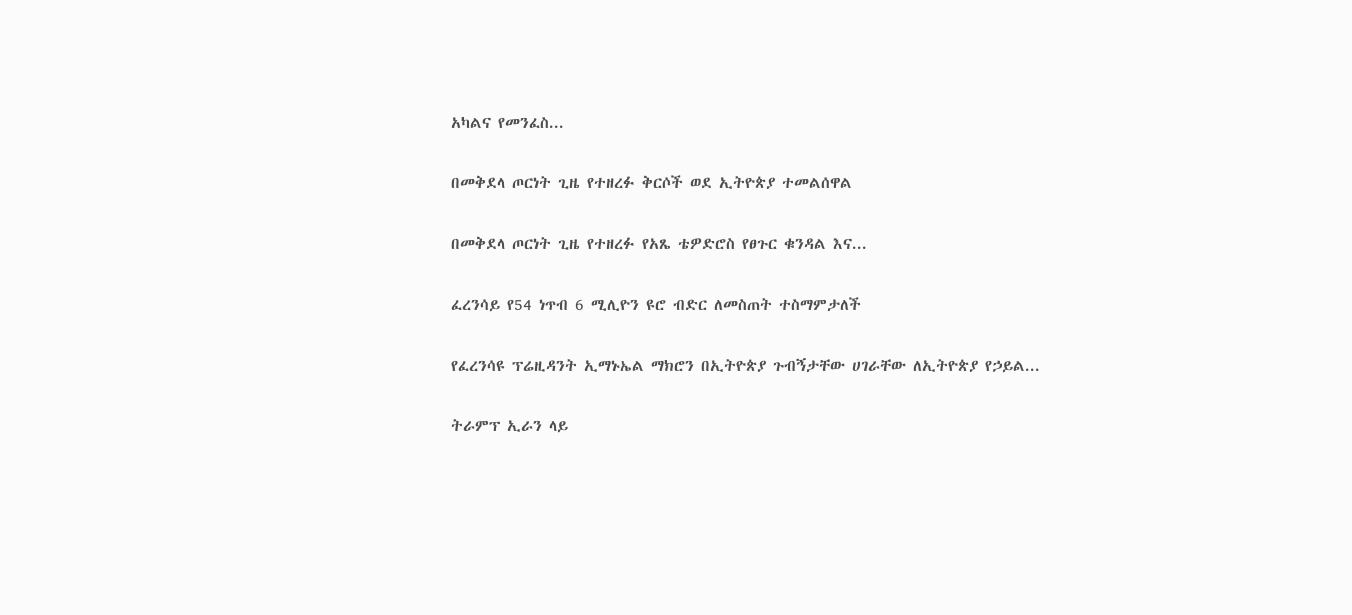አካልና የመንፈስ...

በመቅደላ ጦርነት ጊዜ የተዘረፉ ቅርሶች ወደ ኢትዮጵያ ተመልሰዋል

በመቅደላ ጦርነት ጊዜ የተዘረፉ የአጼ ቴዎድሮስ የፀጉር ቁንዳል እና...

ፈረንሳይ የ54 ነጥብ 6 ሚሊዮን ዩሮ ብድር ለመስጠት ተስማምታለች

የፈረንሳዩ ፕሬዚዳንት ኢማኑኤል ማክሮን በኢትዮጵያ ጉብኝታቸው ሀገራቸው ለኢትዮጵያ የኃይል...

ትራምፕ ኢራን ላይ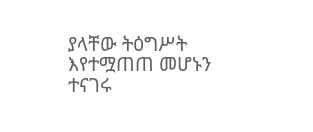ያላቸው ትዕግሥት እየተሟጠጠ መሆኑን ተናገሩ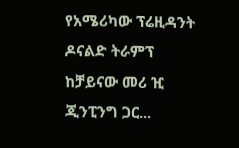የአሜሪካው ፕሬዚዳንት ዶናልድ ትራምፕ ከቻይናው መሪ ዢ ጂንፒንግ ጋር...